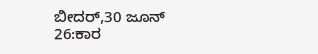ಬೀದರ್,30 ಜೂನ್ 26:ಕಾರ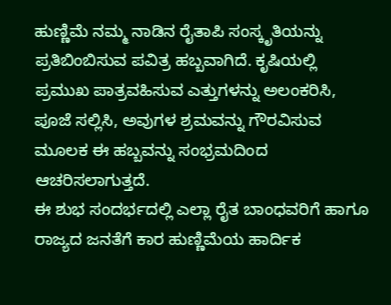ಹುಣ್ಣಿಮೆ ನಮ್ಮ ನಾಡಿನ ರೈತಾಪಿ ಸಂಸ್ಕೃತಿಯನ್ನು ಪ್ರತಿಬಿಂಬಿಸುವ ಪವಿತ್ರ ಹಬ್ಬವಾಗಿದೆ. ಕೃಷಿಯಲ್ಲಿ ಪ್ರಮುಖ ಪಾತ್ರವಹಿಸುವ ಎತ್ತುಗಳನ್ನು ಅಲಂಕರಿಸಿ, ಪೂಜೆ ಸಲ್ಲಿಸಿ, ಅವುಗಳ ಶ್ರಮವನ್ನು ಗೌರವಿಸುವ ಮೂಲಕ ಈ ಹಬ್ಬವನ್ನು ಸಂಭ್ರಮದಿಂದ ಆಚರಿಸಲಾಗುತ್ತದೆ.
ಈ ಶುಭ ಸಂದರ್ಭದಲ್ಲಿ ಎಲ್ಲಾ ರೈತ ಬಾಂಧವರಿಗೆ ಹಾಗೂ ರಾಜ್ಯದ ಜನತೆಗೆ ಕಾರ ಹುಣ್ಣಿಮೆಯ ಹಾರ್ದಿಕ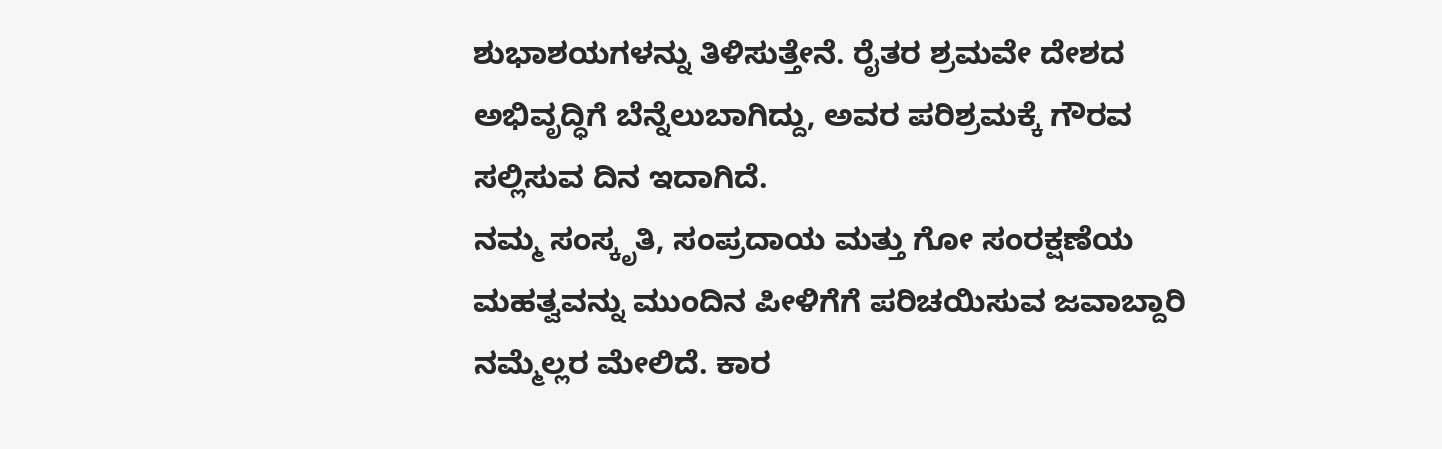ಶುಭಾಶಯಗಳನ್ನು ತಿಳಿಸುತ್ತೇನೆ. ರೈತರ ಶ್ರಮವೇ ದೇಶದ ಅಭಿವೃದ್ಧಿಗೆ ಬೆನ್ನೆಲುಬಾಗಿದ್ದು, ಅವರ ಪರಿಶ್ರಮಕ್ಕೆ ಗೌರವ ಸಲ್ಲಿಸುವ ದಿನ ಇದಾಗಿದೆ.
ನಮ್ಮ ಸಂಸ್ಕೃತಿ, ಸಂಪ್ರದಾಯ ಮತ್ತು ಗೋ ಸಂರಕ್ಷಣೆಯ ಮಹತ್ವವನ್ನು ಮುಂದಿನ ಪೀಳಿಗೆಗೆ ಪರಿಚಯಿಸುವ ಜವಾಬ್ದಾರಿ ನಮ್ಮೆಲ್ಲರ ಮೇಲಿದೆ. ಕಾರ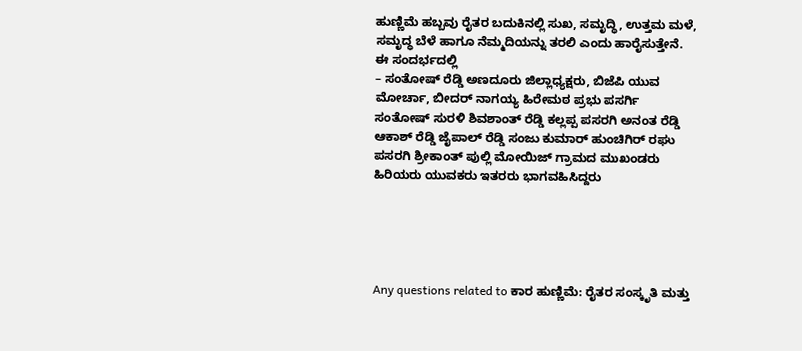ಹುಣ್ಣಿಮೆ ಹಬ್ಬವು ರೈತರ ಬದುಕಿನಲ್ಲಿ ಸುಖ, ಸಮೃದ್ಧಿ, ಉತ್ತಮ ಮಳೆ, ಸಮೃದ್ಧ ಬೆಳೆ ಹಾಗೂ ನೆಮ್ಮದಿಯನ್ನು ತರಲಿ ಎಂದು ಹಾರೈಸುತ್ತೇನೆ. ಈ ಸಂದರ್ಭದಲ್ಲಿ
– ಸಂತೋಷ್ ರೆಡ್ಡಿ ಅಣದೂರು ಜಿಲ್ಲಾಧ್ಯಕ್ಷರು, ಬಿಜೆಪಿ ಯುವ ಮೋರ್ಚಾ, ಬೀದರ್ ನಾಗಯ್ಯ ಹಿರೇಮಠ ಪ್ರಭು ಪಸರ್ಗಿ ಸಂತೋಷ್ ಸುರಳಿ ಶಿವಶಾಂತ್ ರೆಡ್ಡಿ ಕಲ್ಲಪ್ಪ ಪಸರಗಿ ಅನಂತ ರೆಡ್ಡಿ ಆಕಾಶ್ ರೆಡ್ಡಿ ಜೈಪಾಲ್ ರೆಡ್ಡಿ ಸಂಜು ಕುಮಾರ್ ಹುಂಚಿಗಿರ್ ರಘು ಪಸರಗಿ ಶ್ರೀಕಾಂತ್ ಪುಲ್ಲಿ ಮೋಯಿಜ್ ಗ್ರಾಮದ ಮುಖಂಡರು ಹಿರಿಯರು ಯುವಕರು ಇತರರು ಭಾಗವಹಿಸಿದ್ದರು





Any questions related to ಕಾರ ಹುಣ್ಣಿಮೆ: ರೈತರ ಸಂಸ್ಕೃತಿ ಮತ್ತು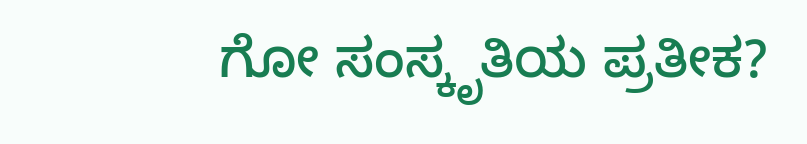ಗೋ ಸಂಸ್ಕೃತಿಯ ಪ್ರತೀಕ?